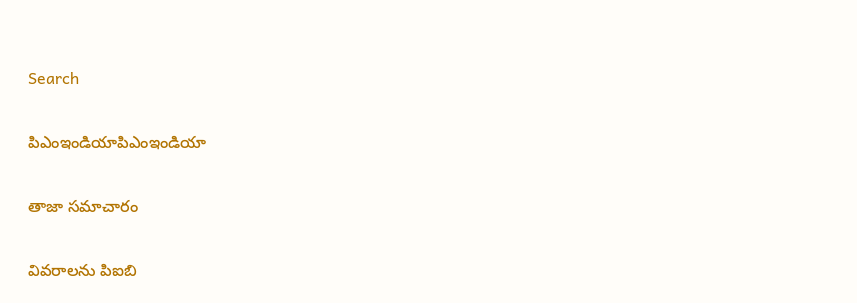Search

పిఎంఇండియాపిఎంఇండియా

తాజా స‌మాచారం

వివరాలను పిఐబి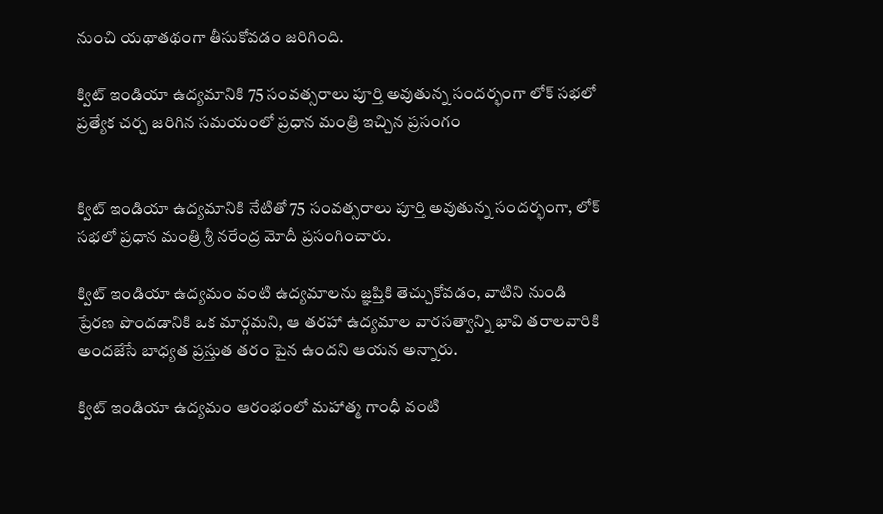నుంచి యథాతథంగా తీసుకోవడం జరిగింది.

క్విట్ ఇండియా ఉద్య‌మానికి 75 సంవ‌త్స‌రాలు పూర్తి అవుతున్న సంద‌ర్భంగా లోక్ స‌భ‌లో ప్ర‌త్యేక చ‌ర్చ జరిగిన స‌మ‌యంలో ప్ర‌ధాన మంత్రి ఇచ్చిన ప్ర‌సంగం


క్విట్ ఇండియా ఉద్య‌మానికి నేటితో 75 సంవ‌త్స‌రాలు పూర్తి అవుతున్న సంద‌ర్భంగా, లోక్ స‌భ‌లో ప్ర‌ధాన మంత్రి శ్రీ న‌రేంద్ర మోదీ ప్ర‌సంగించారు.

క్విట్ ఇండియా ఉద్య‌మం వంటి ఉద్య‌మాల‌ను జ్ఞ‌ప్తికి తెచ్చుకోవ‌డం, వాటిని నుండి ప్రేర‌ణ పొంద‌డానికి ఒక మార్గమ‌ని, ఆ త‌ర‌హా ఉద్య‌మాల వార‌స‌త్వాన్ని భావి తరాల‌వారికి అంద‌జేసే బాధ్య‌త ప్ర‌స్తుత త‌రం పైన ఉంద‌ని ఆయ‌న అన్నారు.

క్విట్ ఇండియా ఉద్య‌మం ఆర‌ంభంలో మ‌హాత్మ గాంధీ వంటి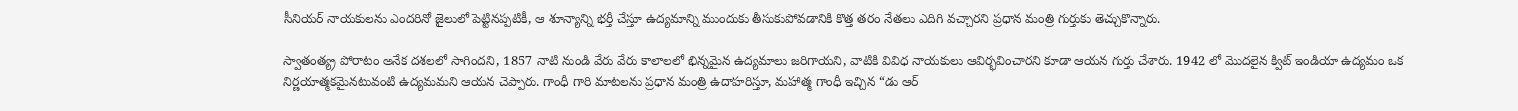సీనియ‌ర్ నాయ‌కులను ఎంద‌రినో జైలులో పెట్టినప్ప‌టికీ, ఆ శూన్యాన్ని భ‌ర్తీ చేస్తూ ఉద్య‌మాన్ని ముందుకు తీసుకుపోవడానికి కొత్త త‌రం నేత‌లు ఎదిగి వచ్చార‌ని ప్ర‌ధాన మంత్రి గుర్తుకు తెచ్చుకొన్నారు.

స్వాతంత్య్ర పోరాటం అనేక ద‌శ‌లలో సాగింద‌ని, 1857 నాటి నుండి వేరు వేరు కాలాల‌లో భిన్న‌మైన ఉద్య‌మాలు జ‌రిగాయ‌ని, వాటికి వివిధ నాయ‌కులు ఆవిర్భ‌వించార‌ని కూడా ఆయ‌న గుర్తు చేశారు. 1942 లో మొద‌లైన క్విట్ ఇండియా ఉద్య‌మం ఒక నిర్ణ‌యాత్మ‌క‌మైనటువంటి ఉద్య‌మ‌మ‌ని ఆయ‌న చెప్పారు. గాంధీ గారి మాట‌ల‌ను ప్ర‌ధాన మంత్రి ఉదాహ‌రిస్తూ, మ‌హాత్మ గాంధీ ఇచ్చిన “డు ఆర్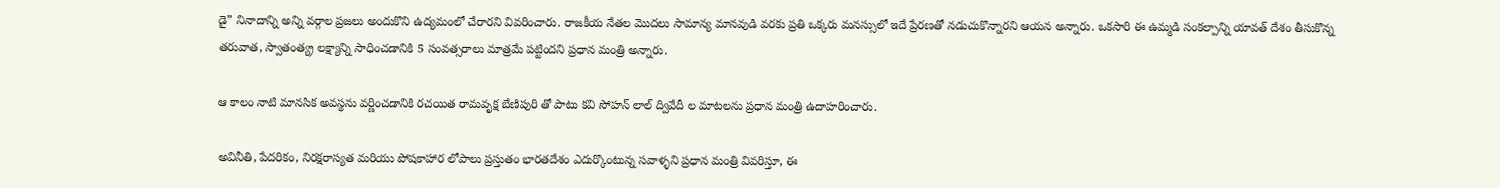డై” నినాదాన్ని అన్ని వ‌ర్గాల ప్ర‌జ‌లు అందుకొని ఉద్య‌మంలో చేరార‌ని వివ‌రించారు. రాజ‌కీయ నేత‌ల మొద‌లు సామాన్య మాన‌వుడి వ‌ర‌కు ప్ర‌తి ఒక్క‌రు మనస్సులో ఇదే ప్రేర‌ణ‌తో న‌డుచుకొన్నార‌ని ఆయ‌న అన్నారు. ఒకసారి ఈ ఉమ్మ‌డి సంక‌ల్పాన్ని యావ‌త్ దేశం తీసుకొన్న తరువాత, స్వాతంత్య్ర ల‌క్ష్యాన్ని సాధించ‌డానికి 5 సంవ‌త్స‌రాలు మాత్ర‌మే ప‌ట్టింద‌ని ప్ర‌ధాన మంత్రి అన్నారు.

ఆ కాలం నాటి మాన‌సిక అవ‌స్థ‌ను వ‌ర్ణించడానికి ర‌చ‌యిత రామ‌వృక్ష బేణిపురి తో పాటు క‌వి సోహ‌న్ లాల్ ద్వివేదీ ల మాట‌ల‌ను ప్ర‌ధాన మంత్రి ఉదాహ‌రించారు.

అవినీతి, పేద‌రికం, నిర‌క్ష‌రాస్య‌త మ‌రియు పోషకాహార లోపాలు ప్ర‌స్తుతం భార‌త‌దేశం ఎదుర్కొంటున్న స‌వాళ్ళ‌ని ప్ర‌ధాన మంత్రి వివ‌రిస్తూ, ఈ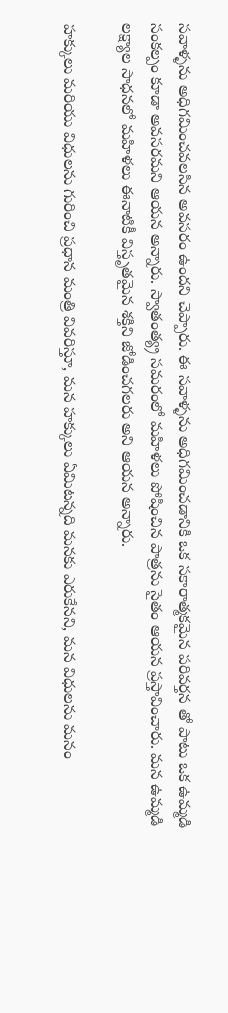స‌వాళ్ళ‌ను అధిగ‌మించ‌వ‌ల‌సిన అవ‌స‌రం ఉంద‌ని చెప్పారు. ఈ స‌వాళ్ళ‌ను అధిగ‌మించ‌డానికి ఒక స‌కారాత్మ‌కమైన ప‌రివ‌ర్త‌న‌ తో పాటు ఒక ఉమ్మ‌డి సంక‌ల్పం కూడా అవ‌స‌ర‌మ‌ని ఆయ‌న అన్నారు. స్వాతంత్య్ర స‌మ‌రంలో మ‌హిళ‌లు పోషించిన పాత్ర‌ను సైతం ఆయ‌న ప్ర‌స్తావించారు. మ‌న ఉమ్మ‌డి ల‌క్ష్యాల సాధ‌న‌లో మ‌హిళ‌లు ఈనాటికీ విస్తృత‌మైన శ‌క్తిని జోడించ‌గ‌ల‌ర‌ు అని ఆయ‌న అన్నారు.

హ‌క్కులు మ‌రియు విధుల‌ను గురించి ప్ర‌ధాన మంత్రి వివ‌రిస్తూ, మ‌న హ‌క్కులు ఏమిట‌న్న‌ది మ‌న‌కు ఎరుకేన‌ని, మ‌న విధుల‌ను మ‌నం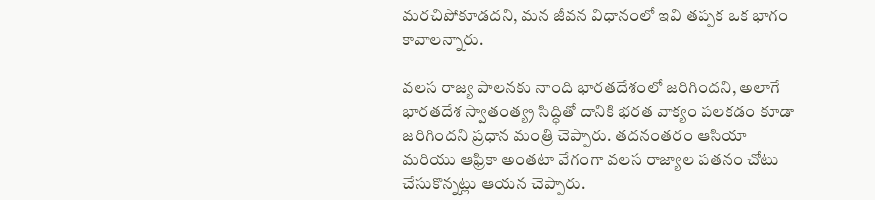మ‌ర‌చిపోకూడ‌ద‌ని, మ‌న జీవ‌న విధానంలో ఇవి త‌ప్ప‌క ఒక‌ భాగం కావాల‌న్నారు.

వ‌ల‌స రాజ్య పాల‌నకు నాంది భార‌త‌దేశంలో జరిగింద‌ని, అలాగే భార‌త‌దేశ స్వాతంత్య్ర సిద్ధితో దానికి భ‌ర‌త వాక్యం ప‌ల‌క‌డం కూడా జ‌రిగింద‌ని ప్ర‌ధాన మంత్రి చెప్పారు. త‌ద‌నంత‌రం ఆసియా మ‌రియు ఆఫ్రికా అంత‌టా వేగంగా వ‌ల‌స రాజ్యాల ప‌త‌నం చోటు చేసుకొన్నట్లు ఆయ‌న చెప్పారు.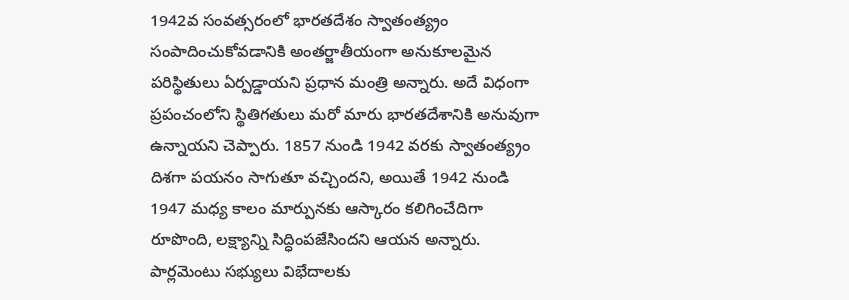1942వ సంవ‌త్స‌రంలో భార‌త‌దేశం స్వాతంత్య్రం సంపాదించుకోవ‌డానికి అంత‌ర్జాతీయంగా అనుకూల‌మైన‌ ప‌రిస్థితులు ఏర్ప‌డ్డాయ‌ని ప్ర‌ధాన మంత్రి అన్నారు. అదే విధంగా ప్ర‌పంచంలోని స్థితిగ‌తులు మ‌రో మారు భార‌త‌దేశానికి అనువుగా ఉన్నాయ‌ని చెప్పారు. 1857 నుండి 1942 వ‌ర‌కు స్వాతంత్య్రం దిశ‌గా ప‌య‌నం సాగుతూ వ‌చ్చింద‌ని, అయితే 1942 నుండి 1947 మధ్య కాలం మార్పున‌కు ఆస్కారం క‌లిగించేదిగా రూపొంది, ల‌క్ష్యాన్ని సిద్ధింప‌జేసిందని ఆయ‌న అన్నారు. పార్ల‌మెంటు స‌భ్యులు విభేదాలకు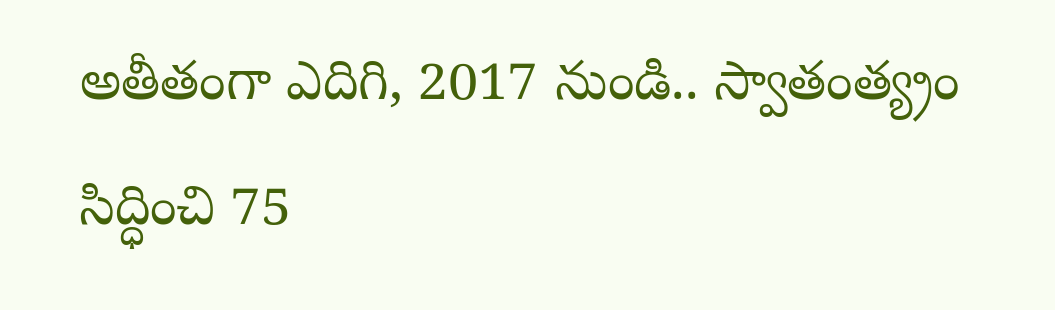అతీతంగా ఎదిగి, 2017 నుండి.. స్వాతంత్య్రం సిద్ధించి 75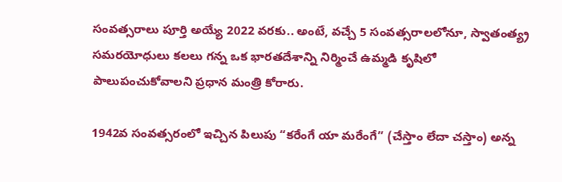సంవ‌త్స‌రాలు పూర్తి అయ్యే 2022 వ‌ర‌కు.. అంటే, వ‌చ్చే 5 సంవ‌త్స‌రాల‌లోనూ, స్వాతంత్య్ర స‌మ‌రయోధులు క‌ల‌లు గ‌న్న ఒక భార‌త‌దేశాన్ని నిర్మించే ఉమ్మ‌డి కృషిలో పాలుపంచుకోవాలని ప్ర‌ధాన మంత్రి కోరారు.

1942వ సంవ‌త్స‌రంలో ఇచ్చిన పిలుపు “క‌రేంగే యా మ‌రేంగే” (చేస్తాం లేదా చ‌స్తాం) అన్న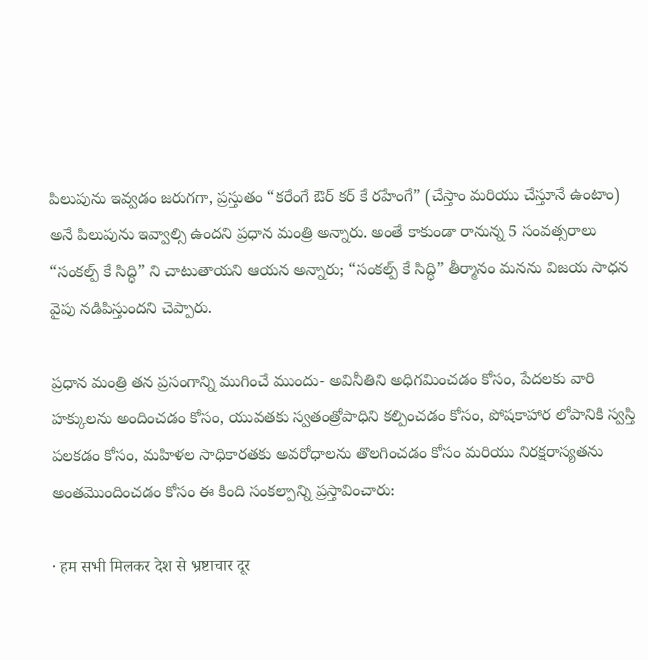పిలుపును ఇవ్వ‌డం జ‌రుగ‌గా, ప్ర‌స్తుతం “క‌రేంగే ఔర్ క‌ర్ కే ర‌హేంగే” (చేస్తాం మ‌రియు చేస్తూనే ఉంటాం) అనే పిలుపును ఇవ్వాల్సి ఉంద‌ని ప్ర‌ధాన మంత్రి అన్నారు. అంతే కాకుండా రానున్న 5 సంవ‌త్స‌రాలు “సంక‌ల్ప్ కే సిద్ధి” ని చాటుతాయ‌ని ఆయ‌న అన్నారు; “స‌ంక‌ల్ప్ కే సిద్ధి” తీర్మానం మ‌న‌ను విజ‌య సాధ‌న వైపు న‌డిపిస్తుంద‌ని చెప్పారు.

ప్ర‌ధాన మంత్రి త‌న ప్ర‌సంగాన్ని ముగించే ముందు- అవినీతిని అధిగ‌మించ‌డం కోసం, పేద‌ల‌కు వారి హ‌క్కుల‌ను అందించ‌డం కోసం, యువ‌త‌కు స్వ‌తంత్రోపాధిని క‌ల్పించ‌డం కోసం, పోషకాహార లోపానికి స్వ‌స్తి ప‌ల‌క‌డం కోసం, మ‌హిళల సాధికార‌త‌కు అవ‌రోధాల‌ను తొల‌గించ‌డం కోసం మ‌రియు నిర‌క్ష‌రాస్య‌త‌ను అంత‌మొందించ‌డం కోసం ఈ కింది సంక‌ల్పాన్ని ప్ర‌స్తావించారు:

· हम सभी मिलकर देश से भ्रष्टाचार दूर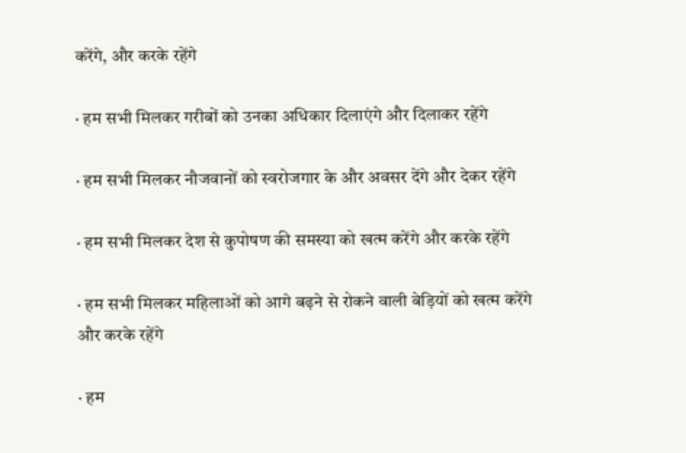करेंगे, और करके रहेंगे

· हम सभी मिलकर गरीबों को उनका अधिकार दिलाएंगे और दिलाकर रहेंगे

· हम सभी मिलकर नौजवानों को स्वरोजगार के और अवसर देंगे और देकर रहेंगे

· हम सभी मिलकर देश से कुपोषण की समस्या को खत्म करेंगे और करके रहेंगे

· हम सभी मिलकर महिलाओं को आगे बढ़ने से रोकने वाली बेड़ियों को खत्म करेंगे और करके रहेंगे

· हम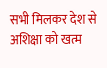सभी मिलकर देश से अशिक्षा को खत्म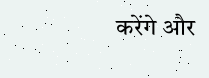करेंगे और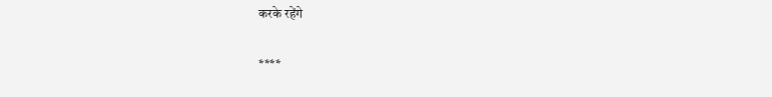करके रहेंगे

****